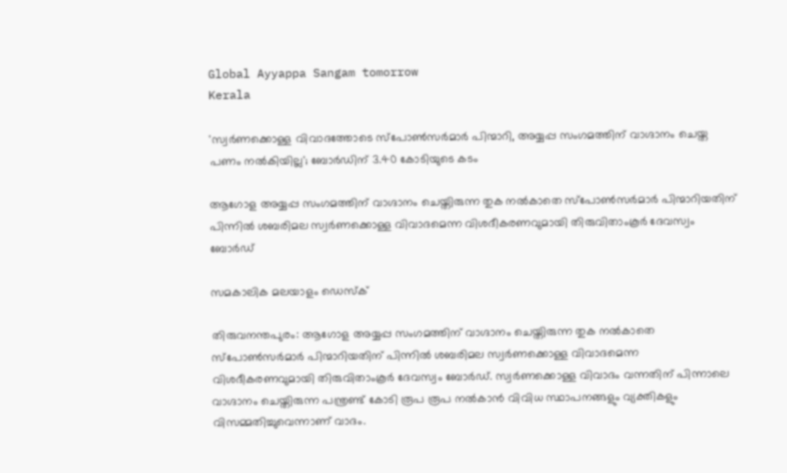Global Ayyappa Sangam tomorrow
Kerala

'സ്വര്‍ണക്കൊള്ള വിവാദത്തോടെ സ്‌പോണ്‍സര്‍മാര്‍ പിന്മാറി, അയ്യപ്പ സംഗമത്തിന് വാഗ്ദാനം ചെയ്ത പണം നല്‍കിയില്ല'; ബോര്‍ഡിന് 3.40 കോടിയുടെ കടം

ആഗോള അയ്യപ്പ സംഗമത്തിന് വാഗ്ദാനം ചെയ്തിരുന്ന തുക നല്‍കാതെ സ്‌പോണ്‍സര്‍മാര്‍ പിന്മാറിയതിന് പിന്നില്‍ ശബരിമല സ്വര്‍ണക്കൊള്ള വിവാദമെന്ന വിശദീകരണവുമായി തിരുവിതാംകൂര്‍ ദേവസ്വം ബോര്‍ഡ്

സമകാലിക മലയാളം ഡെസ്ക്

തിരുവനന്തപുരം: ആഗോള അയ്യപ്പ സംഗമത്തിന് വാഗ്ദാനം ചെയ്തിരുന്ന തുക നല്‍കാതെ സ്‌പോണ്‍സര്‍മാര്‍ പിന്മാറിയതിന് പിന്നില്‍ ശബരിമല സ്വര്‍ണക്കൊള്ള വിവാദമെന്ന വിശദീകരണവുമായി തിരുവിതാംകൂര്‍ ദേവസ്വം ബോര്‍ഡ്. സ്വര്‍ണക്കൊള്ള വിവാദം വന്നതിന് പിന്നാലെ വാഗ്ദാനം ചെയ്തിരുന്ന പന്ത്രണ്ട് കോടി രൂപ രൂപ നല്‍കാന്‍ വിവിധ സ്ഥാപനങ്ങളും വ്യക്തികളും വിസമ്മതിച്ചുവെന്നാണ് വാദം.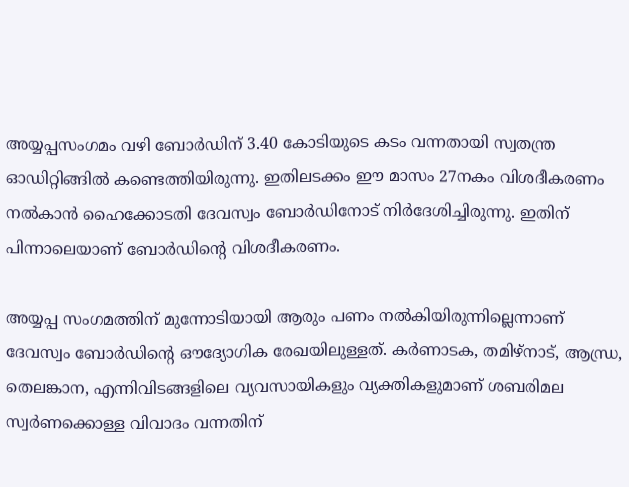അയ്യപ്പസംഗമം വഴി ബോര്‍ഡിന് 3.40 കോടിയുടെ കടം വന്നതായി സ്വതന്ത്ര ഓഡിറ്റിങ്ങില്‍ കണ്ടെത്തിയിരുന്നു. ഇതിലടക്കം ഈ മാസം 27നകം വിശദീകരണം നല്‍കാന്‍ ഹൈക്കോടതി ദേവസ്വം ബോര്‍ഡിനോട് നിര്‍ദേശിച്ചിരുന്നു. ഇതിന് പിന്നാലെയാണ് ബോര്‍ഡിന്റെ വിശദീകരണം.

അയ്യപ്പ സംഗമത്തിന് മുന്നോടിയായി ആരും പണം നല്‍കിയിരുന്നില്ലെന്നാണ് ദേവസ്വം ബോര്‍ഡിന്റെ ഔദ്യോഗിക രേഖയിലുള്ളത്. കര്‍ണാടക, തമിഴ്‌നാട്, ആന്ധ്ര, തെലങ്കാന, എന്നിവിടങ്ങളിലെ വ്യവസായികളും വ്യക്തികളുമാണ് ശബരിമല സ്വര്‍ണക്കൊള്ള വിവാദം വന്നതിന്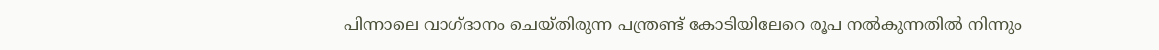പിന്നാലെ വാഗ്ദാനം ചെയ്തിരുന്ന പന്ത്രണ്ട് കോടിയിലേറെ രൂപ നല്‍കുന്നതില്‍ നിന്നും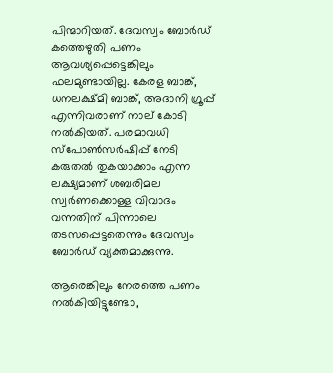പിന്മാറിയത്. ദേവസ്വം ബോര്‍ഡ് കത്തെഴുതി പണം ആവശ്യപ്പെട്ടെങ്കിലും ഫലമുണ്ടായില്ല. കേരള ബാങ്ക്, ധനലക്ഷ്മി ബാങ്ക്, അദാനി ഗ്രൂപ്പ് എന്നിവരാണ് നാല് കോടി നല്‍കിയത്. പരമാവധി സ്‌പോണ്‍സര്‍ഷിപ്പ് നേടി കരുതല്‍ തുകയാക്കാം എന്ന ലക്ഷ്യമാണ് ശബരിമല സ്വര്‍ണക്കൊള്ള വിവാദം വന്നതിന് പിന്നാലെ തടസപ്പെട്ടതെന്നും ദേവസ്വം ബോര്‍ഡ് വ്യക്തമാക്കുന്നു.

ആരെങ്കിലും നേരത്തെ പണം നല്‍കിയിട്ടുണ്ടോ,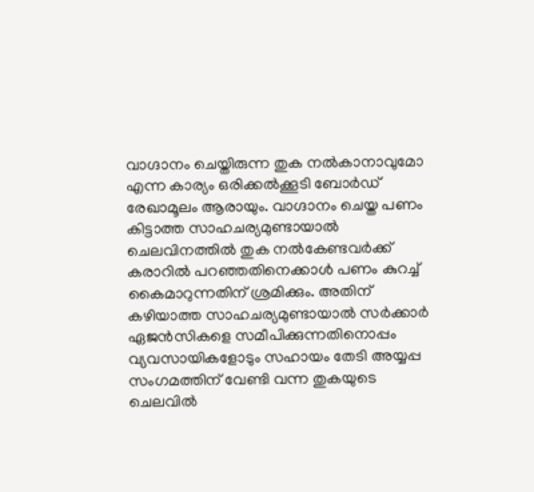വാഗ്ദാനം ചെയ്തിരുന്ന തുക നല്‍കാനാവുമോ എന്ന കാര്യം ഒരിക്കല്‍ക്കൂടി ബോര്‍ഡ് രേഖാമൂലം ആരായും. വാഗ്ദാനം ചെയ്ത പണം കിട്ടാത്ത സാഹചര്യമുണ്ടായാല്‍ ചെലവിനത്തില്‍ തുക നല്‍കേണ്ടവര്‍ക്ക് കരാറില്‍ പറഞ്ഞതിനെക്കാള്‍ പണം കുറച്ച് കൈമാറുന്നതിന് ശ്രമിക്കും. അതിന് കഴിയാത്ത സാഹചര്യമുണ്ടായാല്‍ സര്‍ക്കാര്‍ ഏജന്‍സികളെ സമീപിക്കുന്നതിനൊപ്പം വ്യവസായികളോടും സഹായം തേടി അയ്യപ്പ സംഗമത്തിന് വേണ്ടി വന്ന തുകയുടെ ചെലവില്‍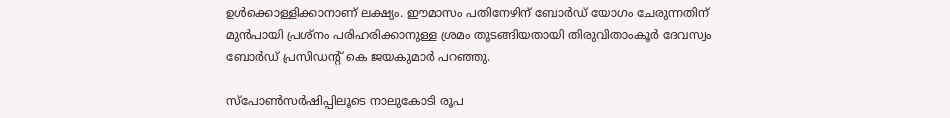ഉള്‍ക്കൊള്ളിക്കാനാണ് ലക്ഷ്യം. ഈമാസം പതിനേഴിന് ബോര്‍ഡ് യോഗം ചേരുന്നതിന് മുന്‍പായി പ്രശ്‌നം പരിഹരിക്കാനുള്ള ശ്രമം തുടങ്ങിയതായി തിരുവിതാംകൂര്‍ ദേവസ്വം ബോര്‍ഡ് പ്രസിഡന്റ് കെ ജയകുമാര്‍ പറഞ്ഞു.

സ്‌പോണ്‍സര്‍ഷിപ്പിലൂടെ നാലുകോടി രൂപ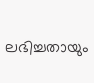ലഭിച്ചതായും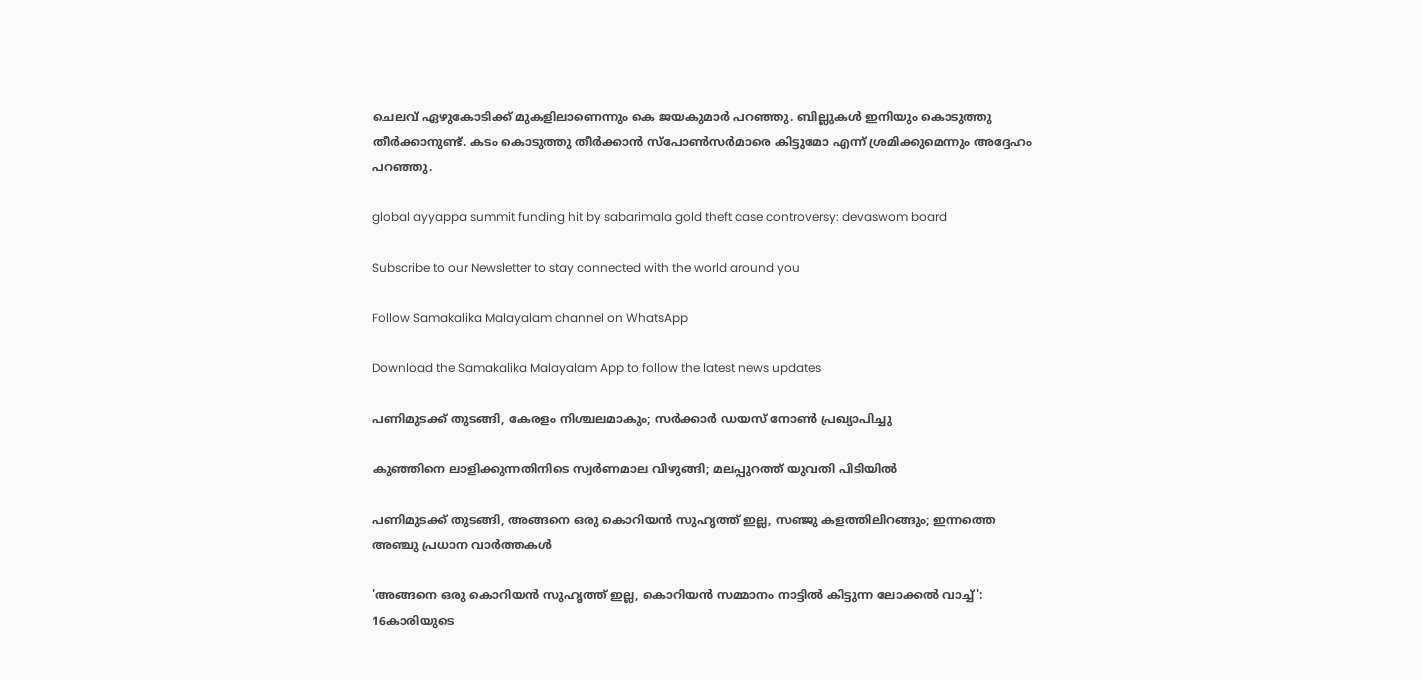ചെലവ് ഏഴുകോടിക്ക് മുകളിലാണെന്നും കെ ജയകുമാര്‍ പറഞ്ഞു. ബില്ലുകള്‍ ഇനിയും കൊടുത്തു തീര്‍ക്കാനുണ്ട്. കടം കൊടുത്തു തീര്‍ക്കാന്‍ സ്‌പോണ്‍സര്‍മാരെ കിട്ടുമോ എന്ന് ശ്രമിക്കുമെന്നും അദ്ദേഹം പറഞ്ഞു.

global ayyappa summit funding hit by sabarimala gold theft case controversy: devaswom board

Subscribe to our Newsletter to stay connected with the world around you

Follow Samakalika Malayalam channel on WhatsApp

Download the Samakalika Malayalam App to follow the latest news updates

പണിമുടക്ക് തുടങ്ങി, കേരളം നിശ്ചലമാകും; സര്‍ക്കാര്‍ ഡയസ് നോണ്‍ പ്രഖ്യാപിച്ചു

കുഞ്ഞിനെ ലാളിക്കുന്നതിനിടെ സ്വര്‍ണമാല വിഴുങ്ങി; മലപ്പുറത്ത് യുവതി പിടിയില്‍

പണിമുടക്ക് തുടങ്ങി, അങ്ങനെ ഒരു കൊറിയൻ സുഹൃത്ത് ഇല്ല, സഞ്ജു കളത്തിലിറങ്ങും; ഇന്നത്തെ അഞ്ചു പ്രധാന വാർത്തകൾ

'അങ്ങനെ ഒരു കൊറിയന്‍ സുഹൃത്ത് ഇല്ല, കൊറിയന്‍ സമ്മാനം നാട്ടില്‍ കിട്ടുന്ന ലോക്കല്‍ വാച്ച്': 16കാരിയുടെ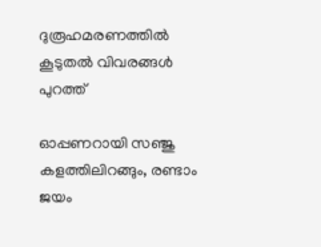ദുരൂഹമരണത്തില്‍ കൂടുതല്‍ വിവരങ്ങള്‍ പുറത്ത്

ഓപ്പണറായി സഞ്ജു കളത്തിലിറങ്ങും, രണ്ടാം ജയം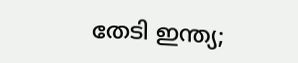തേടി ഇന്ത്യ;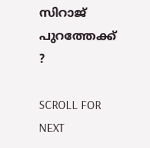സിറാജ് പുറത്തേക്ക് ?

SCROLL FOR NEXT